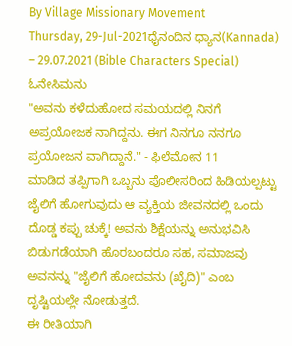By Village Missionary Movement
Thursday, 29-Jul-2021ಧೈನಂದಿನ ಧ್ಯಾನ(Kannada) – 29.07.2021 (Bible Characters Special)
ಓನೇಸಿಮನು
"ಅವನು ಕಳೆದುಹೋದ ಸಮಯದಲ್ಲಿ ನಿನಗೆ ಅಪ್ರಯೋಜಕ ನಾಗಿದ್ದನು. ಈಗ ನಿನಗೂ ನನಗೂ ಪ್ರಯೋಜನ ವಾಗಿದ್ದಾನೆ." - ಫಿಲೆಮೋನ 11
ಮಾಡಿದ ತಪ್ಪಿಗಾಗಿ ಒಬ್ಬನು ಪೊಲೀಸರಿಂದ ಹಿಡಿಯಲ್ಪಟ್ಟು ಜೈಲಿಗೆ ಹೋಗುವುದು ಆ ವ್ಯಕ್ತಿಯ ಜೀವನದಲ್ಲಿ ಒಂದು ದೊಡ್ಡ ಕಪ್ಪು ಚುಕ್ಕೆ! ಅವನು ಶಿಕ್ಷೆಯನ್ನು ಅನುಭವಿಸಿ ಬಿಡುಗಡೆಯಾಗಿ ಹೊರಬಂದರೂ ಸಹ, ಸಮಾಜವು ಅವನನ್ನು "ಜೈಲಿಗೆ ಹೋದವನು (ಖೈದಿ)" ಎಂಬ ದೃಷ್ಟಿಯಲ್ಲೇ ನೋಡುತ್ತದೆ.
ಈ ರೀತಿಯಾಗಿ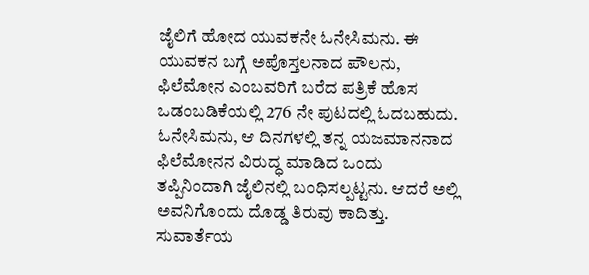ಜೈಲಿಗೆ ಹೋದ ಯುವಕನೇ ಓನೇಸಿಮನು. ಈ ಯುವಕನ ಬಗ್ಗೆ ಅಪೊಸ್ತಲನಾದ ಪೌಲನು, ಫಿಲೆಮೋನ ಎಂಬವರಿಗೆ ಬರೆದ ಪತ್ರಿಕೆ ಹೊಸ ಒಡಂಬಡಿಕೆಯಲ್ಲಿ 276 ನೇ ಪುಟದಲ್ಲಿ ಓದಬಹುದು. ಓನೇಸಿಮನು, ಆ ದಿನಗಳಲ್ಲಿ ತನ್ನ ಯಜಮಾನನಾದ ಫಿಲೆಮೋನನ ವಿರುದ್ಧ ಮಾಡಿದ ಒಂದು ತಪ್ಪಿನಿಂದಾಗಿ ಜೈಲಿನಲ್ಲಿ ಬಂಧಿಸಲ್ಪಟ್ಟನು. ಆದರೆ ಅಲ್ಲಿ ಅವನಿಗೊಂದು ದೊಡ್ಡ ತಿರುವು ಕಾದಿತ್ತು. ಸುವಾರ್ತೆಯ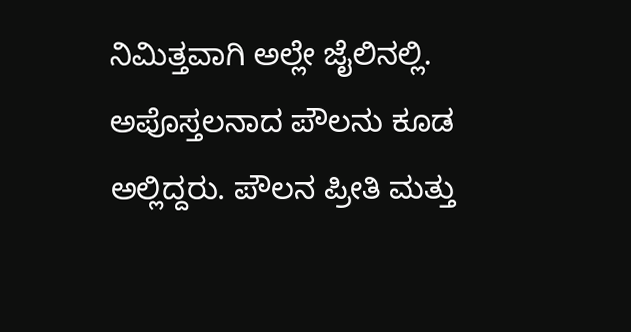ನಿಮಿತ್ತವಾಗಿ ಅಲ್ಲೇ ಜೈಲಿನಲ್ಲಿ. ಅಪೊಸ್ತಲನಾದ ಪೌಲನು ಕೂಡ ಅಲ್ಲಿದ್ದರು. ಪೌಲನ ಪ್ರೀತಿ ಮತ್ತು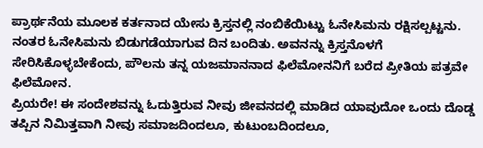ಪ್ರಾರ್ಥನೆಯ ಮೂಲಕ ಕರ್ತನಾದ ಯೇಸು ಕ್ರಿಸ್ತನಲ್ಲಿ ನಂಬಿಕೆಯಿಟ್ಟು ಓನೇಸಿಮನು ರಕ್ಷಿಸಲ್ಪಟ್ಟನು. ನಂತರ ಓನೇಸಿಮನು ಬಿಡುಗಡೆಯಾಗುವ ದಿನ ಬಂದಿತು. ಅವನನ್ನು ಕ್ರಿಸ್ತನೊಳಗೆ ಸೇರಿಸಿಕೊಳ್ಳಬೇಕೆಂದು, ಪೌಲನು ತನ್ನ ಯಜಮಾನನಾದ ಫಿಲೆಮೋನನಿಗೆ ಬರೆದ ಪ್ರೀತಿಯ ಪತ್ರವೇ ಫಿಲೆಮೋನ.
ಪ್ರಿಯರೇ! ಈ ಸಂದೇಶವನ್ನು ಓದುತ್ತಿರುವ ನೀವು ಜೀವನದಲ್ಲಿ ಮಾಡಿದ ಯಾವುದೋ ಒಂದು ದೊಡ್ಡ ತಪ್ಪಿನ ನಿಮಿತ್ತವಾಗಿ ನೀವು ಸಮಾಜದಿಂದಲೂ, ಕುಟುಂಬದಿಂದಲೂ,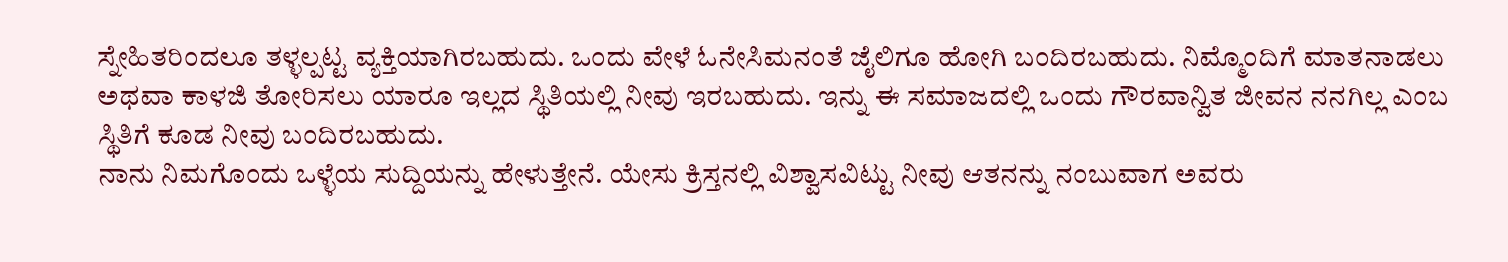ಸ್ನೇಹಿತರಿಂದಲೂ ತಳ್ಳಲ್ಪಟ್ಟ ವ್ಯಕ್ತಿಯಾಗಿರಬಹುದು. ಒಂದು ವೇಳೆ ಓನೇಸಿಮನಂತೆ ಜೈಲಿಗೂ ಹೋಗಿ ಬಂದಿರಬಹುದು. ನಿಮ್ಮೊಂದಿಗೆ ಮಾತನಾಡಲು ಅಥವಾ ಕಾಳಜಿ ತೋರಿಸಲು ಯಾರೂ ಇಲ್ಲದ ಸ್ಥಿತಿಯಲ್ಲಿ ನೀವು ಇರಬಹುದು. ಇನ್ನು ಈ ಸಮಾಜದಲ್ಲಿ ಒಂದು ಗೌರವಾನ್ವಿತ ಜೀವನ ನನಗಿಲ್ಲ ಎಂಬ ಸ್ಥಿತಿಗೆ ಕೂಡ ನೀವು ಬಂದಿರಬಹುದು.
ನಾನು ನಿಮಗೊಂದು ಒಳ್ಳೆಯ ಸುದ್ದಿಯನ್ನು ಹೇಳುತ್ತೇನೆ. ಯೇಸು ಕ್ರಿಸ್ತನಲ್ಲಿ ವಿಶ್ವಾಸವಿಟ್ಟು ನೀವು ಆತನನ್ನು ನಂಬುವಾಗ ಅವರು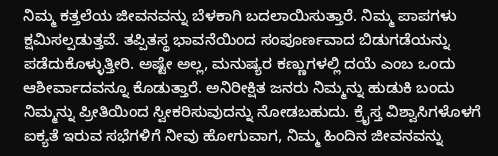ನಿಮ್ಮ ಕತ್ತಲೆಯ ಜೀವನವನ್ನು ಬೆಳಕಾಗಿ ಬದಲಾಯಿಸುತ್ತಾರೆ. ನಿಮ್ಮ ಪಾಪಗಳು ಕ್ಷಮಿಸಲ್ಪಡುತ್ತವೆ. ತಪ್ಪಿತಸ್ಥ ಭಾವನೆಯಿಂದ ಸಂಪೂರ್ಣವಾದ ಬಿಡುಗಡೆಯನ್ನು ಪಡೆದುಕೊಳ್ಳುತ್ತೀರಿ. ಅಷ್ಟೇ ಅಲ್ಲ, ಮನುಷ್ಯರ ಕಣ್ಣುಗಳಲ್ಲಿ ದಯೆ ಎಂಬ ಒಂದು ಆಶೀರ್ವಾದವನ್ನೂ ಕೊಡುತ್ತಾರೆ. ಅನಿರೀಕ್ಷಿತ ಜನರು ನಿಮ್ಮನ್ನು ಹುಡುಕಿ ಬಂದು ನಿಮ್ಮನ್ನು ಪ್ರೀತಿಯಿಂದ ಸ್ವೀಕರಿಸುವುದನ್ನು ನೋಡಬಹುದು. ಕ್ರೈಸ್ತ ವಿಶ್ವಾಸಿಗಳೊಳಗೆ ಐಕ್ಯತೆ ಇರುವ ಸಭೆಗಳಿಗೆ ನೀವು ಹೋಗುವಾಗ, ನಿಮ್ಮ ಹಿಂದಿನ ಜೀವನವನ್ನು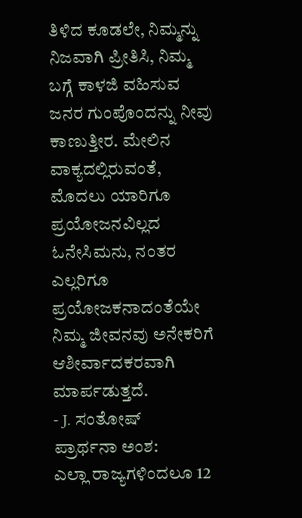ತಿಳಿದ ಕೂಡಲೇ, ನಿಮ್ಮನ್ನು ನಿಜವಾಗಿ ಪ್ರೀತಿಸಿ, ನಿಮ್ಮ ಬಗ್ಗೆ ಕಾಳಜಿ ವಹಿಸುವ ಜನರ ಗುಂಪೊಂದನ್ನು ನೀವು ಕಾಣುತ್ತೀರ. ಮೇಲಿನ ವಾಕ್ಯದಲ್ಲಿರುವಂತೆ, ಮೊದಲು ಯಾರಿಗೂ ಪ್ರಯೋಜನವಿಲ್ಲದ ಓನೇಸಿಮನು, ನಂತರ ಎಲ್ಲರಿಗೂ ಪ್ರಯೋಜಕನಾದಂತೆಯೇ ನಿಮ್ಮ ಜೀವನವು ಅನೇಕರಿಗೆ ಆಶೀರ್ವಾದಕರವಾಗಿ ಮಾರ್ಪಡುತ್ತದೆ.
- J. ಸಂತೋಷ್
ಪ್ರಾರ್ಥನಾ ಅಂಶ:
ಎಲ್ಲಾ ರಾಜ್ಯಗಳಿಂದಲೂ 12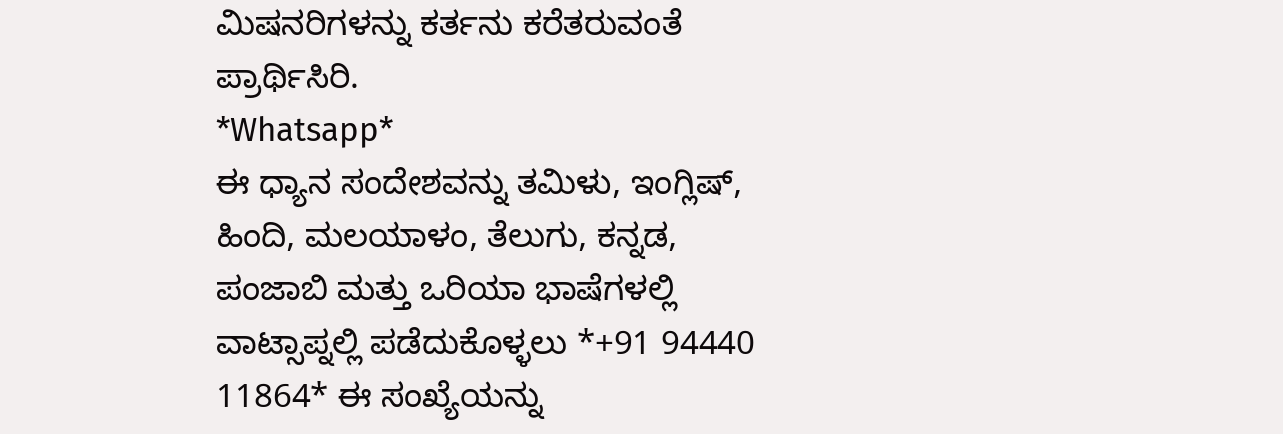ಮಿಷನರಿಗಳನ್ನು ಕರ್ತನು ಕರೆತರುವಂತೆ ಪ್ರಾರ್ಥಿಸಿರಿ.
*Whatsapp*
ಈ ಧ್ಯಾನ ಸಂದೇಶವನ್ನು ತಮಿಳು, ಇಂಗ್ಲಿಷ್, ಹಿಂದಿ, ಮಲಯಾಳಂ, ತೆಲುಗು, ಕನ್ನಡ, ಪಂಜಾಬಿ ಮತ್ತು ಒರಿಯಾ ಭಾಷೆಗಳಲ್ಲಿ ವಾಟ್ಸಾಪ್ನಲ್ಲಿ ಪಡೆದುಕೊಳ್ಳಲು *+91 94440 11864* ಈ ಸಂಖ್ಯೆಯನ್ನು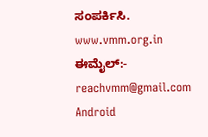ಸಂಪರ್ಕಿಸಿ.
www.vmm.org.in
ಈಮೈಲ್:- reachvmm@gmail.com
Android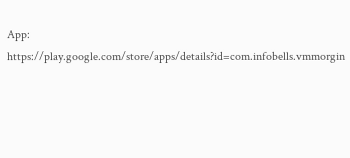App: https://play.google.com/store/apps/details?id=com.infobells.vmmorgin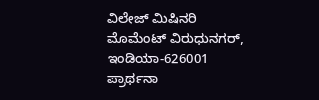ವಿಲೇಜ್ ಮಿಷಿನರಿ ಮೊಮೆಂಟ್ ವಿರುಧುನಗರ್, ಇಂಡಿಯಾ-626001
ಪ್ರಾರ್ಥನಾ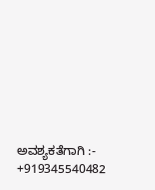ಅವಶ್ಯಕತೆಗಾಗಿ :- +919345540482